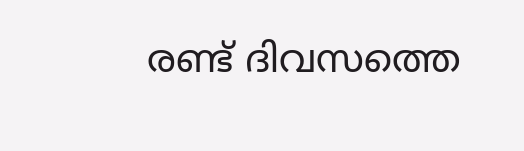രണ്ട് ദിവസത്തെ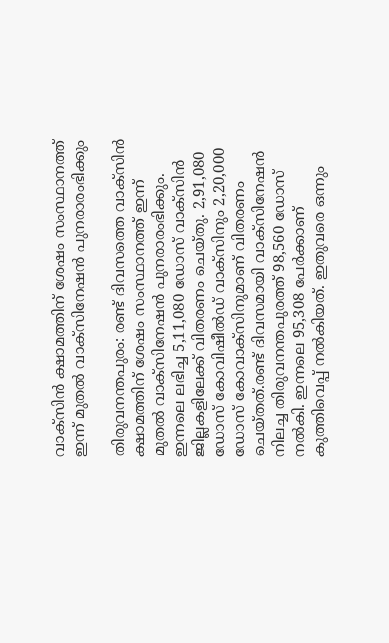വാക്സിന്‍ ക്ഷാമത്തിന് ശേഷം സംസ്ഥാനത്ത് ഇന്ന് മുതല്‍ വാക്സിനേഷന്‍ പുനരാരംഭിക്കും

തിരുവനന്തപുരം: രണ്ട് ദിവസത്തെ വാക്സിന്‍ ക്ഷാമത്തിന് ശേഷം സംസ്ഥാനത്ത് ഇന്ന് മുതല്‍ വാക്സിനേഷന്‍ പുനരാരംഭിക്കും. ഇന്നലെ ലഭിച്ച 5,11,080 ഡോസ് വാക്സിന്‍ ജില്ലകളിലേക്ക് വിതരണം ചെയ്തു. 2,91,080 ഡോസ് കോവിഷീല്‍ഡ് വാക്‌സിനും 2,20,000 ഡോസ് കോവാക്‌സിനുമാണ് വിതരണം ചെയ്തത്.രണ്ട് ദിവസമായി വാക്സിനേഷന്‍ നിലച്ച തിരുവനന്തപുരത്ത് 98,560 ഡോസ് നല്‍കി. ഇന്നലെ 95,308 പേര്‍ക്കാണ് കുത്തിവെപ്പ് നല്‍കിയത്. ഇതുവരെ ഒന്നും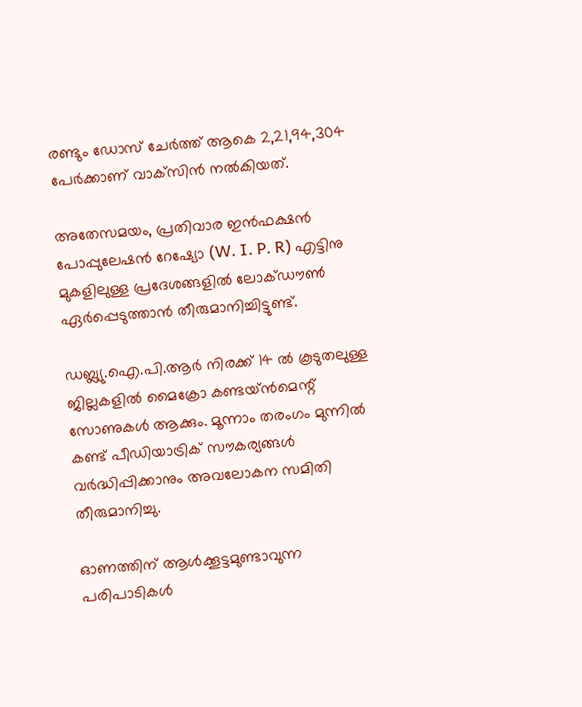രണ്ടും ഡോസ് ചേര്‍ത്ത് ആകെ 2,21,94,304 പേര്‍ക്കാണ് വാക്‌സിന്‍ നല്‍കിയത്.

അതേസമയം, പ്രതിവാര ഇന്‍ഫക്ഷന്‍ പോപ്പുലേഷന്‍ റേഷ്യോ (W. I. P. R) എട്ടിനു മുകളിലുള്ള പ്രദേശങ്ങളില്‍ ലോക്ഡൗണ്‍ ഏര്‍പ്പെടുത്താന്‍ തീരുമാനിച്ചിട്ടുണ്ട്.

ഡബ്ല്യു.ഐ.പി.ആര്‍ നിരക്ക് 14 ല്‍ കൂടുതലുള്ള ജില്ലകളില്‍ മൈക്രോ കണ്ടയ്ന്‍മെന്റ് സോണുകള്‍ ആക്കും. മൂന്നാം തരംഗം മുന്നില്‍ കണ്ട് പീഡിയാട്രിക് സൗകര്യങ്ങള്‍ വര്‍ദ്ധിപ്പിക്കാനും അവലോകന സമിതി തീരുമാനിച്ചു.

ഓണത്തിന് ആള്‍ക്കൂട്ടമുണ്ടാവുന്ന പരിപാടികള്‍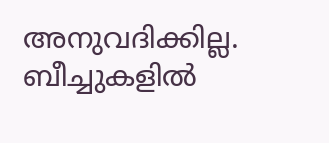അനുവദിക്കില്ല. ബീച്ചുകളില്‍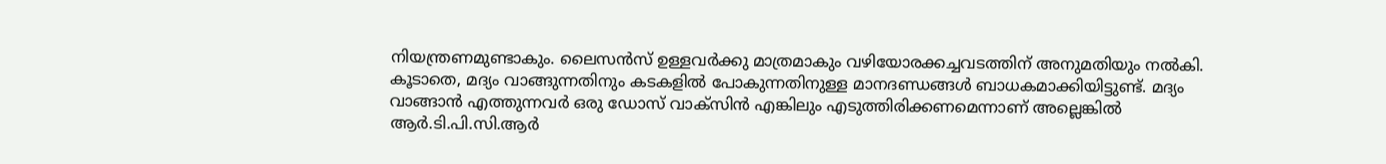നിയന്ത്രണമുണ്ടാകും. ലൈസന്‍സ് ഉള്ളവര്‍ക്കു മാത്രമാകും വഴിയോരക്കച്ചവടത്തിന് അനുമതിയും നല്‍കി. കൂടാതെ, മദ്യം വാങ്ങുന്നതിനും കടകളില്‍ പോകുന്നതിനുള്ള മാനദണ്ഡങ്ങള്‍ ബാധകമാക്കിയിട്ടുണ്ട്. മദ്യം വാങ്ങാന്‍ എത്തുന്നവര്‍ ഒരു ഡോസ് വാക്സിന്‍ എങ്കിലും എടുത്തിരിക്കണമെന്നാണ് അല്ലെങ്കില്‍ ആര്‍.ടി.പി.സി.ആര്‍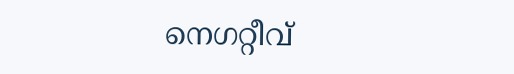നെഗറ്റീവ്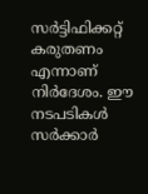സര്‍ട്ടിഫിക്കറ്റ് കരുതണം എന്നാണ് നിര്‍ദേശം. ഈ നടപടികള്‍ സര്‍ക്കാര്‍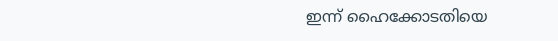ഇന്ന് ഹൈക്കോടതിയെ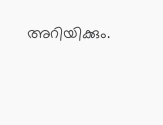അറിയിക്കും.